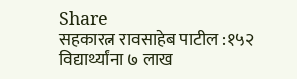Share
सहकारत्न रावसाहेब पाटील :१५२ विद्यार्थ्यांना ७ लाख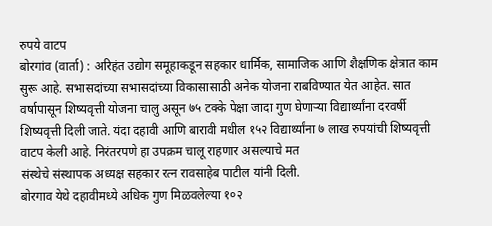रुपये वाटप
बोरगांव (वार्ता) : अरिहंत उद्योग समूहाकडून सहकार धार्मिक, सामाजिक आणि शैक्षणिक क्षेत्रात काम सुरू आहे. सभासदांच्या सभासदांच्या विकासासाठी अनेक योजना राबविण्यात येत आहेत. सात वर्षापासून शिष्यवृत्ती योजना चालु असून ७५ टक्के पेक्षा जादा गुण घेणाऱ्या विद्यार्थ्यांना दरवर्षी शिष्यवृत्ती दिली जाते. यंदा दहावी आणि बारावी मधील १५२ विद्यार्थ्यांना ७ लाख रुपयांची शिष्यवृत्ती वाटप केली आहे. निरंतरपणे हा उपक्रम चालू राहणार असल्याचे मत
संस्थेचे संस्थापक अध्यक्ष सहकार रत्न रावसाहेब पाटील यांनी दिली.
बोरगाव येथे दहावीमध्ये अधिक गुण मिळवलेल्या १०२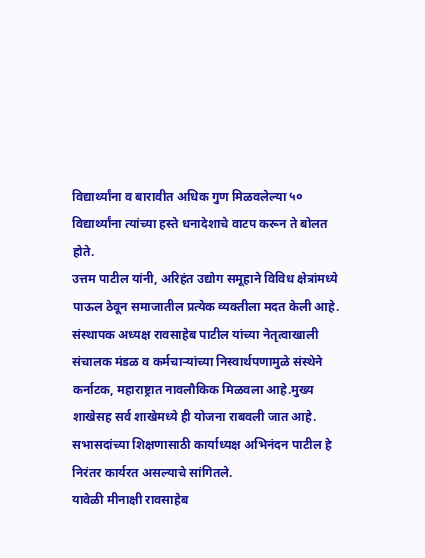विद्यार्थ्यांना व बारावीत अधिक गुण मिळवलेल्या ५० विद्यार्थ्यांना त्यांच्या हस्ते धनादेशाचे वाटप करून ते बोलत होते.
उत्तम पाटील यांनी, अरिहंत उद्योग समूहाने विविध क्षेत्रांमध्ये पाऊल ठेवून समाजातील प्रत्येक व्यक्तीला मदत केली आहे. संस्थापक अध्यक्ष रावसाहेब पाटील यांच्या नेतृत्वाखाली संचालक मंडळ व कर्मचाऱ्यांच्या निस्वार्थपणामुळे संस्थेने कर्नाटक, महाराष्ट्रात नावलौकिक मिळवला आहे.मुख्य शाखेसह सर्व शाखेमध्ये ही योजना राबवली जात आहे. सभासदांच्या शिक्षणासाठी कार्याध्यक्ष अभिनंदन पाटील हे निरंतर कार्यरत असल्याचे सांगितले.
यावेळी मीनाक्षी रावसाहेब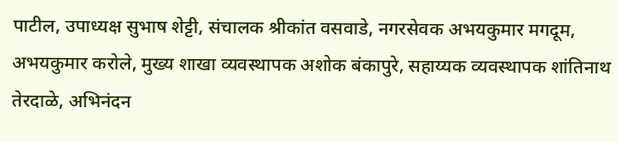पाटील, उपाध्यक्ष सुभाष शेट्टी, संचालक श्रीकांत वसवाडे, नगरसेवक अभयकुमार मगदूम, अभयकुमार करोले, मुख्य शाखा व्यवस्थापक अशोक बंकापुरे, सहाय्यक व्यवस्थापक शांतिनाथ तेरदाळे, अभिनंदन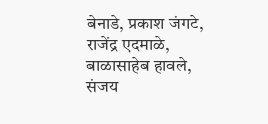बेनाडे, प्रकाश जंगटे, राजेंद्र एदमाळे, बाळासाहेब हावले, संजय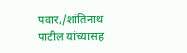पवार,/शांतिनाथ पाटील यांच्यासह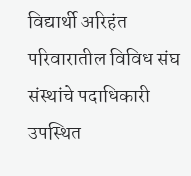विद्यार्थी अरिहंत परिवारातील विविध संघ संस्थांचे पदाधिकारी उपस्थित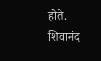होते. शिवानंद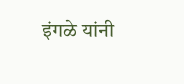इंगळे यांनी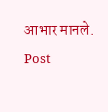आभार मानले.
Post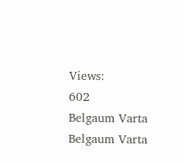Views:
602
Belgaum Varta Belgaum Varta